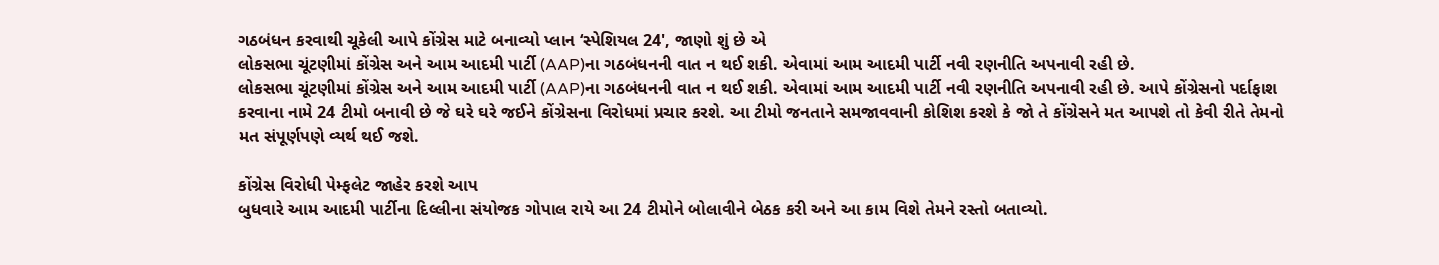ગઠબંધન કરવાથી ચૂકેલી આપે કોંગ્રેસ માટે બનાવ્યો પ્લાન ‘સ્પેશિયલ 24', જાણો શું છે એ
લોકસભા ચૂંટણીમાં કોંગ્રેસ અને આમ આદમી પાર્ટી (AAP)ના ગઠબંધનની વાત ન થઈ શકી. એવામાં આમ આદમી પાર્ટી નવી રણનીતિ અપનાવી રહી છે.
લોકસભા ચૂંટણીમાં કોંગ્રેસ અને આમ આદમી પાર્ટી (AAP)ના ગઠબંધનની વાત ન થઈ શકી. એવામાં આમ આદમી પાર્ટી નવી રણનીતિ અપનાવી રહી છે. આપે કોંગ્રેસનો પર્દાફાશ કરવાના નામે 24 ટીમો બનાવી છે જે ઘરે ઘરે જઈને કોંગ્રેસના વિરોધમાં પ્રચાર કરશે. આ ટીમો જનતાને સમજાવવાની કોશિશ કરશે કે જો તે કોંગ્રેસને મત આપશે તો કેવી રીતે તેમનો મત સંપૂર્ણપણે વ્યર્થ થઈ જશે.

કોંગ્રેસ વિરોધી પેમ્ફલેટ જાહેર કરશે આપ
બુધવારે આમ આદમી પાર્ટીના દિલ્લીના સંયોજક ગોપાલ રાયે આ 24 ટીમોને બોલાવીને બેઠક કરી અને આ કામ વિશે તેમને રસ્તો બતાવ્યો.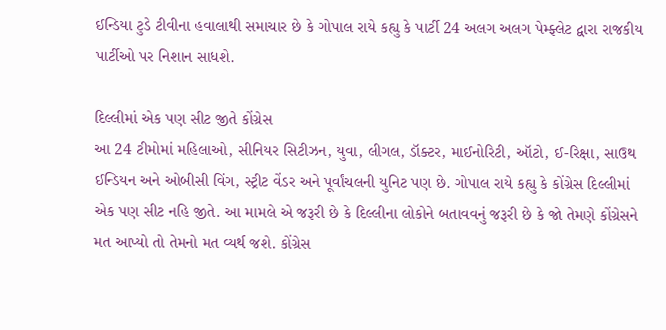ઈન્ડિયા ટુડે ટીવીના હવાલાથી સમાચાર છે કે ગોપાલ રાયે કહ્યુ કે પાર્ટી 24 અલગ અલગ પેમ્ફ્લેટ દ્વારા રાજકીય પાર્ટીઓ પર નિશાન સાધશે.

દિલ્લીમાં એક પણ સીટ જીતે કોંગ્રેસ
આ 24 ટીમોમાં મહિલાઓ, સીનિયર સિટીઝન, યુવા, લીગલ, ડૉક્ટર, માઈનોરિટી, ઑટો, ઈ-રિક્ષા, સાઉથ ઈન્ડિયન અને ઓબીસી વિંગ, સ્ટ્રીટ વેંડર અને પૂર્વાંચલની યુનિટ પણ છે. ગોપાલ રાયે કહ્યુ કે કોંગ્રેસ દિલ્લીમાં એક પણ સીટ નહિ જીતે. આ મામલે એ જરૂરી છે કે દિલ્લીના લોકોને બતાવવનું જરૂરી છે કે જો તેમણે કોંગ્રેસને મત આપ્યો તો તેમનો મત વ્યર્થ જશે. કોંગ્રેસ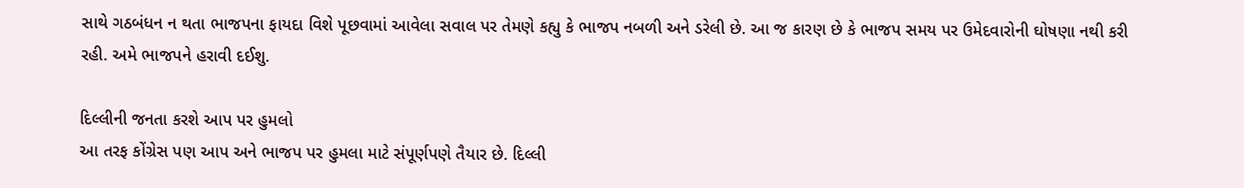સાથે ગઠબંધન ન થતા ભાજપના ફાયદા વિશે પૂછવામાં આવેલા સવાલ પર તેમણે કહ્યુ કે ભાજપ નબળી અને ડરેલી છે. આ જ કારણ છે કે ભાજપ સમય પર ઉમેદવારોની ઘોષણા નથી કરી રહી. અમે ભાજપને હરાવી દઈશુ.

દિલ્લીની જનતા કરશે આપ પર હુમલો
આ તરફ કોંગ્રેસ પણ આપ અને ભાજપ પર હુમલા માટે સંપૂર્ણપણે તૈયાર છે. દિલ્લી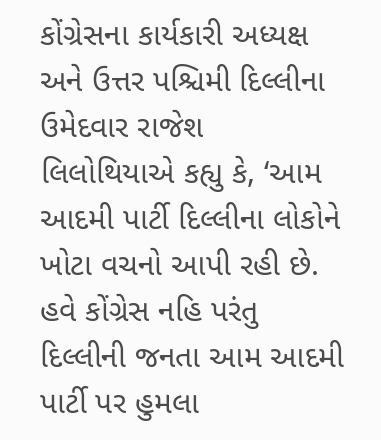કોંગ્રેસના કાર્યકારી અધ્યક્ષ અને ઉત્તર પશ્ચિમી દિલ્લીના ઉમેદવાર રાજેશ લિલોથિયાએ કહ્યુ કે, ‘આમ આદમી પાર્ટી દિલ્લીના લોકોને ખોટા વચનો આપી રહી છે. હવે કોંગ્રેસ નહિ પરંતુ દિલ્લીની જનતા આમ આદમી પાર્ટી પર હુમલા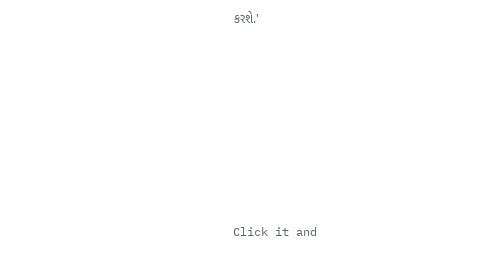કરશે.'












Click it and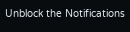Unblock the Notifications